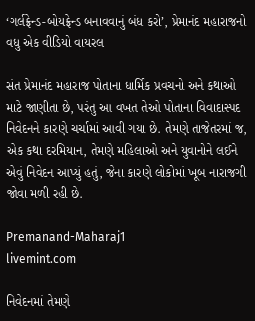‘ગર્લફ્રેન્ડ-બોયફ્રેન્ડ બનાવવાનું બંધ કરો’, પ્રેમાનંદ મહારાજનો વધુ એક વીડિયો વાયરલ

સંત પ્રેમાનંદ મહારાજ પોતાના ધાર્મિક પ્રવચનો અને કથાઓ માટે જાણીતા છે, પરંતુ આ વખત તેઓ પોતાના વિવાદાસ્પદ નિવેદનને કારણે ચર્ચામાં આવી ગયા છે. તેમણે તાજેતરમાં જ, એક કથા દરમિયાન, તેમણે મહિલાઓ અને યુવાનોને લઈને એવું નિવેદન આપ્યું હતું, જેના કારણે લોકોમાં ખૂબ નારાજગી જોવા મળી રહી છે.

Premanand-Maharaj1
livemint.com

નિવેદનમાં તેમણે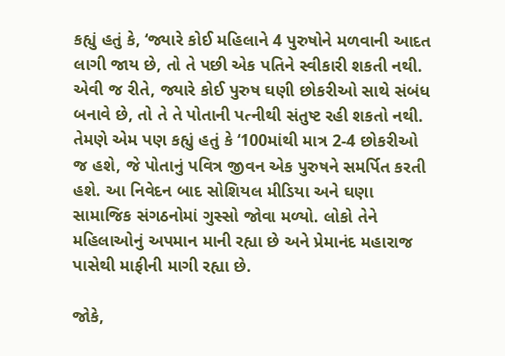કહ્યું હતું કે, ‘જ્યારે કોઈ મહિલાને 4 પુરુષોને મળવાની આદત લાગી જાય છે, તો તે પછી એક પતિને સ્વીકારી શકતી નથી. એવી જ રીતે, જ્યારે કોઈ પુરુષ ઘણી છોકરીઓ સાથે સંબંધ બનાવે છે, તો તે તે પોતાની પત્નીથી સંતુષ્ટ રહી શકતો નથી. તેમણે એમ પણ કહ્યું હતું કે ‘100માંથી માત્ર 2-4 છોકરીઓ જ હશે, જે પોતાનું પવિત્ર જીવન એક પુરુષને સમર્પિત કરતી હશે. આ નિવેદન બાદ સોશિયલ મીડિયા અને ઘણા સામાજિક સંગઠનોમાં ગુસ્સો જોવા મળ્યો. લોકો તેને મહિલાઓનું અપમાન માની રહ્યા છે અને પ્રેમાનંદ મહારાજ પાસેથી માફીની માગી રહ્યા છે.

જોકે,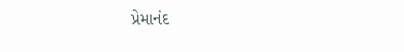પ્રેમાનંદ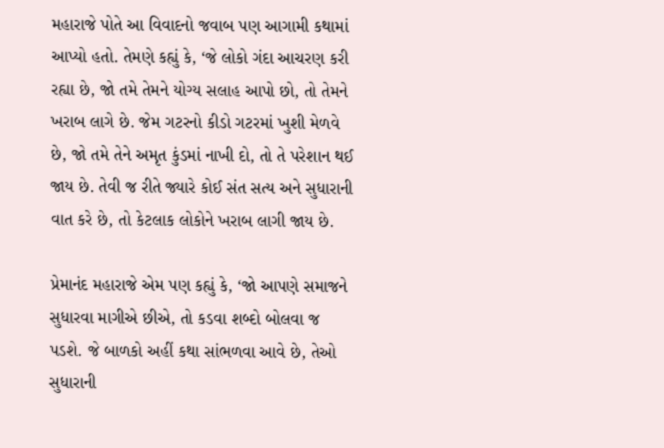મહારાજે પોતે આ વિવાદનો જવાબ પણ આગામી કથામાં આપ્યો હતો. તેમણે કહ્યું કે, ‘જે લોકો ગંદા આચરણ કરી રહ્યા છે, જો તમે તેમને યોગ્ય સલાહ આપો છો, તો તેમને ખરાબ લાગે છે. જેમ ગટરનો કીડો ગટરમાં ખુશી મેળવે છે, જો તમે તેને અમૃત કુંડમાં નાખી દો, તો તે પરેશાન થઈ જાય છે. તેવી જ રીતે જ્યારે કોઈ સંત સત્ય અને સુધારાની વાત કરે છે, તો કેટલાક લોકોને ખરાબ લાગી જાય છે.

પ્રેમાનંદ મહારાજે એમ પણ કહ્યું કે, ‘જો આપણે સમાજને સુધારવા માગીએ છીએ, તો કડવા શબ્દો બોલવા જ પડશે. જે બાળકો અહીં કથા સાંભળવા આવે છે, તેઓ સુધારાની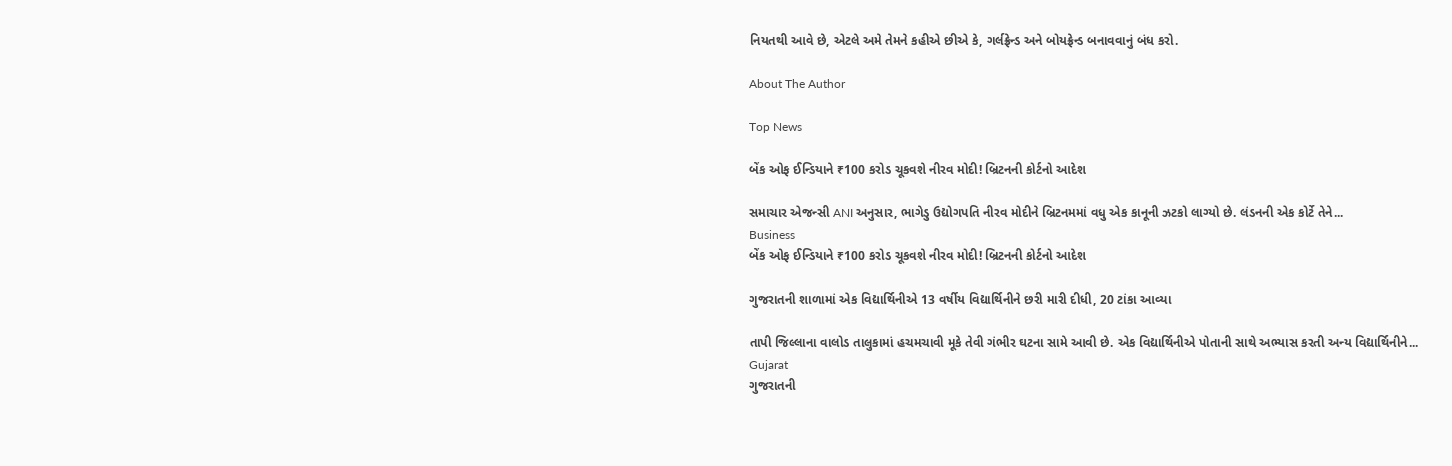નિયતથી આવે છે, એટલે અમે તેમને કહીએ છીએ કે, ગર્લફ્રેન્ડ અને બોયફ્રેન્ડ બનાવવાનું બંધ કરો.

About The Author

Top News

બેંક ઓફ ઈન્ડિયાને ₹100 કરોડ ચૂકવશે નીરવ મોદી! બ્રિટનની કોર્ટનો આદેશ

સમાચાર એજન્સી ANI અનુસાર, ભાગેડુ ઉદ્યોગપતિ નીરવ મોદીને બ્રિટનમમાં વધુ એક કાનૂની ઝટકો લાગ્યો છે. લંડનની એક કોર્ટે તેને...
Business
બેંક ઓફ ઈન્ડિયાને ₹100 કરોડ ચૂકવશે નીરવ મોદી! બ્રિટનની કોર્ટનો આદેશ

ગુજરાતની શાળામાં એક વિદ્યાર્થિનીએ 13 વર્ષીય વિદ્યાર્થિનીને છરી મારી દીધી, 20 ટાંકા આવ્યા

તાપી જિલ્લાના વાલોડ તાલુકામાં હચમચાવી મૂકે તેવી ગંભીર ઘટના સામે આવી છે. એક વિદ્યાર્થિનીએ પોતાની સાથે અભ્યાસ કરતી અન્ય વિદ્યાર્થિનીને...
Gujarat
ગુજરાતની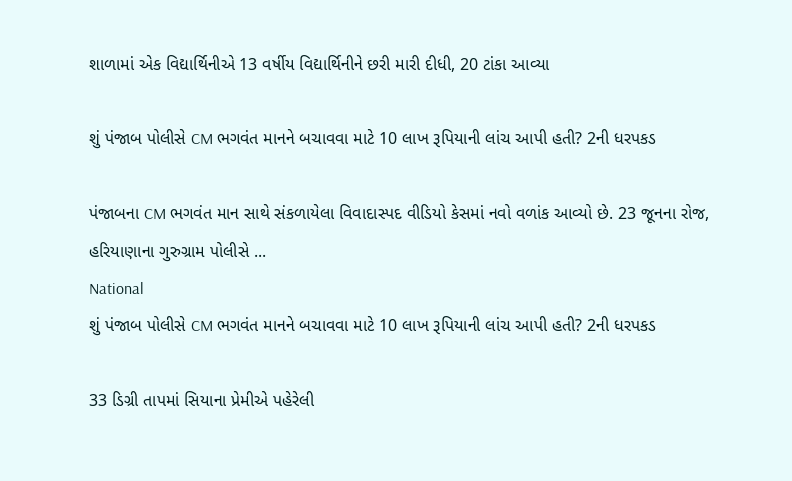શાળામાં એક વિદ્યાર્થિનીએ 13 વર્ષીય વિદ્યાર્થિનીને છરી મારી દીધી, 20 ટાંકા આવ્યા

શું પંજાબ પોલીસે CM ભગવંત માનને બચાવવા માટે 10 લાખ રૂપિયાની લાંચ આપી હતી? 2ની ધરપકડ

પંજાબના CM ભગવંત માન સાથે સંકળાયેલા વિવાદાસ્પદ વીડિયો કેસમાં નવો વળાંક આવ્યો છે. 23 જૂનના રોજ, હરિયાણાના ગુરુગ્રામ પોલીસે ...
National
શું પંજાબ પોલીસે CM ભગવંત માનને બચાવવા માટે 10 લાખ રૂપિયાની લાંચ આપી હતી? 2ની ધરપકડ

33 ડિગ્રી તાપમાં સિયાના પ્રેમીએ પહેરેલી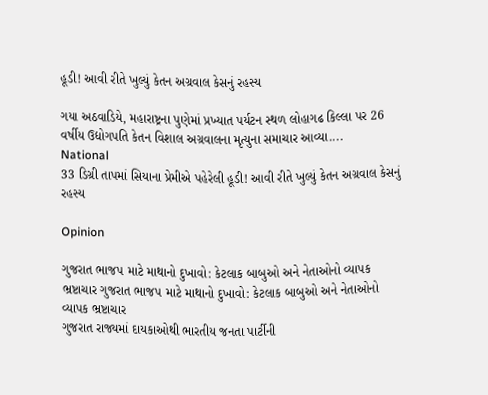હૂડી! આવી રીતે ખુલ્યું કેતન અગ્રવાલ કેસનું રહસ્ય

ગયા અઠવાડિયે, મહારાષ્ટ્રના પુણેમાં પ્રખ્યાત પર્યટન સ્થળ લોહાગઢ કિલ્લા પર 26 વર્ષીય ઉદ્યોગપતિ કેતન વિશાલ અગ્રવાલના મૃત્યુના સમાચાર આવ્યા....
National
33 ડિગ્રી તાપમાં સિયાના પ્રેમીએ પહેરેલી હૂડી! આવી રીતે ખુલ્યું કેતન અગ્રવાલ કેસનું રહસ્ય

Opinion

ગુજરાત ભાજપ માટે માથાનો દુખાવો: કેટલાક બાબુઓ અને નેતાઓનો વ્યાપક ભ્રષ્ટાચાર ગુજરાત ભાજપ માટે માથાનો દુખાવો: કેટલાક બાબુઓ અને નેતાઓનો વ્યાપક ભ્રષ્ટાચાર
ગુજરાત રાજ્યમાં દાયકાઓથી ભારતીય જનતા પાર્ટીની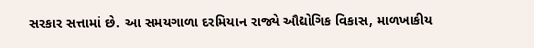સરકાર સત્તામાં છે. આ સમયગાળા દરમિયાન રાજ્યે ઔદ્યોગિક વિકાસ, માળખાકીય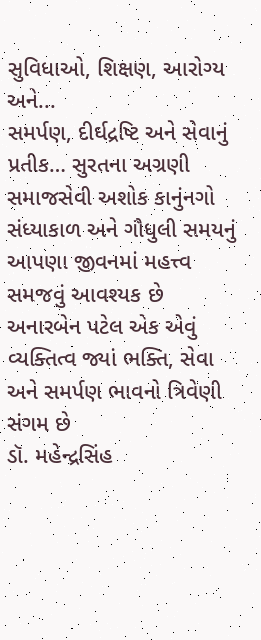સુવિધાઓ, શિક્ષણ, આરોગ્ય અને...
સમર્પણ, દીર્ઘદ્રષ્ટિ અને સેવાનું પ્રતીક… સુરતના અગ્રણી સમાજસેવી અશોક કાનુંનગો
સંધ્યાકાળ અને ગૌધુલી સમયનું આપણા જીવનમાં મહત્ત્વ સમજવું આવશ્યક છે
અનારબેન પટેલ એક એવું વ્યક્તિત્વ જ્યાં ભક્તિ, સેવા અને સમર્પણ ભાવનો ત્રિવેણી સંગમ છે
ડૉ. મહેન્દ્રસિંહ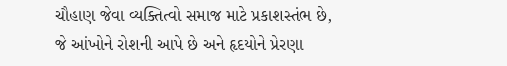ચૌહાણ જેવા વ્યક્તિત્વો સમાજ માટે પ્રકાશસ્તંભ છે, જે આંખોને રોશની આપે છે અને હૃદયોને પ્રેરણા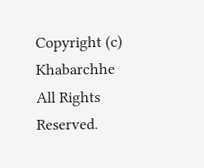Copyright (c) Khabarchhe All Rights Reserved.